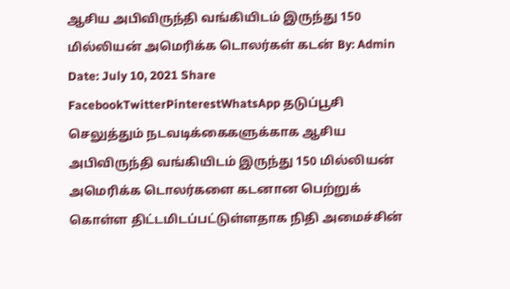ஆசிய அபிவிருந்தி வங்கியிடம் இருந்து 150 மில்லியன் அமெரிக்க டொலர்கள் கடன் By: Admin Date: July 10, 2021 Share FacebookTwitterPinterestWhatsApp தடுப்பூசி செலுத்தும் நடவடிக்கைகளுக்காக ஆசிய அபிவிருந்தி வங்கியிடம் இருந்து 150 மில்லியன் அமெரிக்க டொலர்களை கடனான பெற்றுக் கொள்ள திட்டமிடப்பட்டுள்ளதாக நிதி அமைச்சின்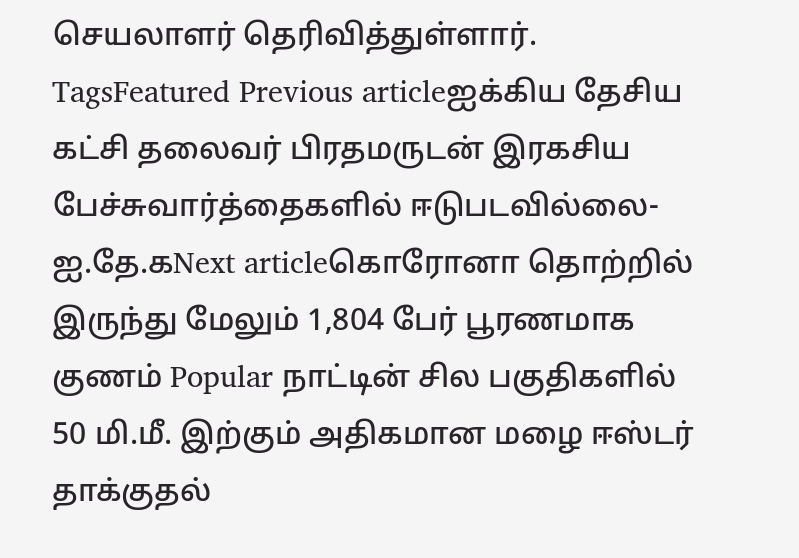செயலாளர் தெரிவித்துள்ளார். TagsFeatured Previous articleஐக்கிய தேசிய கட்சி தலைவர் பிரதமருடன் இரகசிய பேச்சுவார்த்தைகளில் ஈடுபடவில்லை- ஐ.தே.கNext articleகொரோனா தொற்றில் இருந்து மேலும் 1,804 பேர் பூரணமாக குணம் Popular நாட்டின் சில பகுதிகளில் 50 மி.மீ. இற்கும் அதிகமான மழை ஈஸ்டர் தாக்குதல்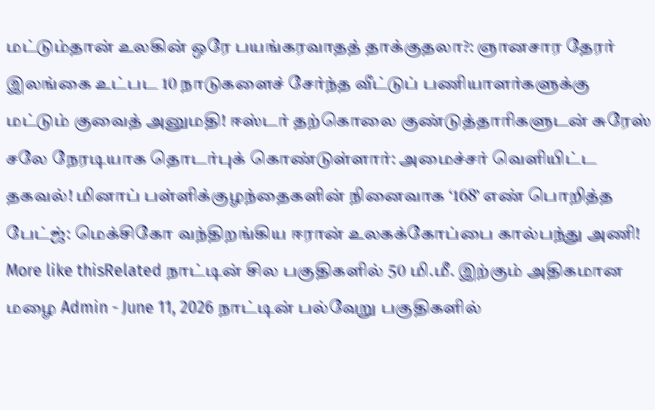மட்டும்தான் உலகின் ஒரே பயங்கரவாதத் தாக்குதலா?: ஞானசார தேரர் இலங்கை உட்பட 10 நாடுகளைச் சேர்ந்த வீட்டுப் பணியாளர்களுக்கு மட்டும் குவைத் அனுமதி! ஈஸ்டர் தற்கொலை குண்டுத்தாரிகளுடன் சுரேஸ் சலே நேரடியாக தொடர்புக் கொண்டுள்ளார்: அமைச்சர் வெளியிட்ட தகவல்! மினாப் பள்ளிக்குழந்தைகளின் நினைவாக ‘168’ எண் பொறித்த பேட்ஜ்: மெக்சிகோ வந்திறங்கிய ஈரான் உலகக்கோப்பை கால்பந்து அணி! More like thisRelated நாட்டின் சில பகுதிகளில் 50 மி.மீ. இற்கும் அதிகமான மழை Admin - June 11, 2026 நாட்டின் பல்வேறு பகுதிகளில்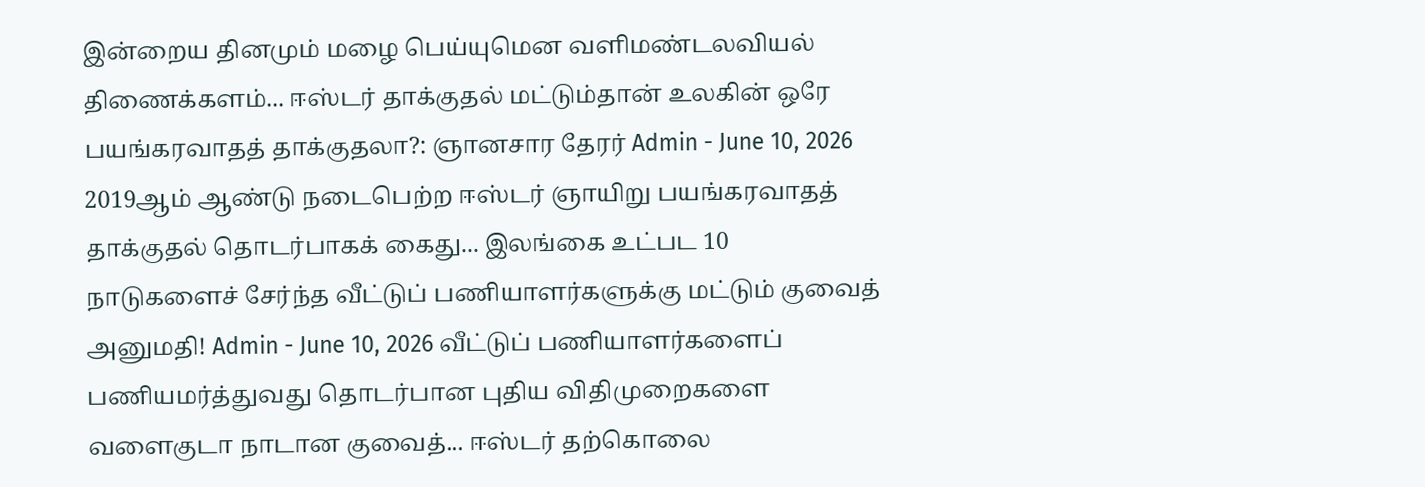இன்றைய தினமும் மழை பெய்யுமென வளிமண்டலவியல் திணைக்களம்... ஈஸ்டர் தாக்குதல் மட்டும்தான் உலகின் ஒரே பயங்கரவாதத் தாக்குதலா?: ஞானசார தேரர் Admin - June 10, 2026 2019ஆம் ஆண்டு நடைபெற்ற ஈஸ்டர் ஞாயிறு பயங்கரவாதத் தாக்குதல் தொடர்பாகக் கைது... இலங்கை உட்பட 10 நாடுகளைச் சேர்ந்த வீட்டுப் பணியாளர்களுக்கு மட்டும் குவைத் அனுமதி! Admin - June 10, 2026 வீட்டுப் பணியாளர்களைப் பணியமர்த்துவது தொடர்பான புதிய விதிமுறைகளை வளைகுடா நாடான குவைத்... ஈஸ்டர் தற்கொலை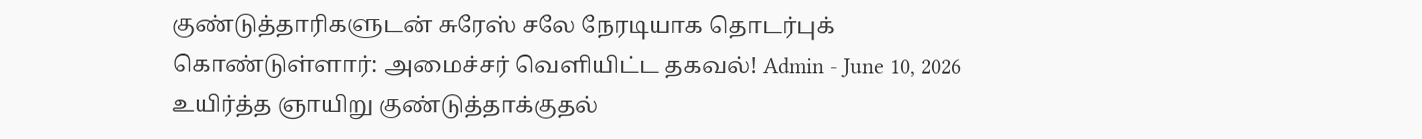குண்டுத்தாரிகளுடன் சுரேஸ் சலே நேரடியாக தொடர்புக் கொண்டுள்ளார்: அமைச்சர் வெளியிட்ட தகவல்! Admin - June 10, 2026 உயிர்த்த ஞாயிறு குண்டுத்தாக்குதல்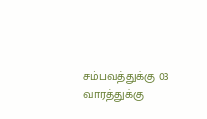சம்பவத்துக்கு 03 வாரத்துக்கு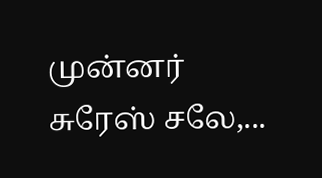முன்னர் சுரேஸ் சலே,...